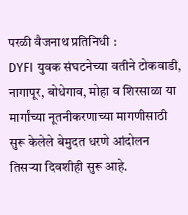परळी वैजनाथ प्रतिनिधी :
DYFI युवक संघटनेच्या वतीने टोकवाडी, नागापूर, बोधेगाव, मोहा व शिरसाळा या मार्गांच्या नूतनीकरणाच्या मागणीसाठी सुरू केलेले बेमुदत धरणे आंदोलन तिसऱ्या दिवशीही सुरू आहे.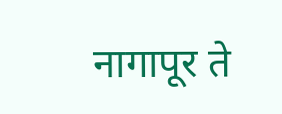नागापूर ते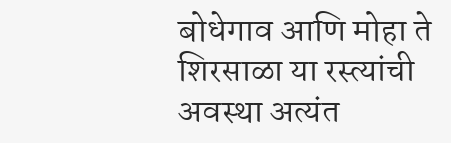बोधेगाव आणि मोहा ते शिरसाळा या रस्त्यांची अवस्था अत्यंत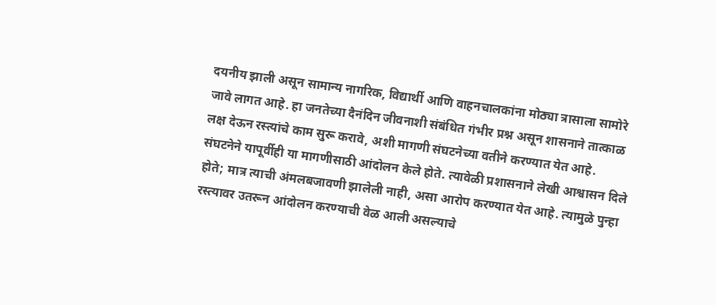दयनीय झाली असून सामान्य नागरिक, विद्यार्थी आणि वाहनचालकांना मोठ्या त्रासाला सामोरे जावे लागत आहे. हा जनतेच्या दैनंदिन जीवनाशी संबंधित गंभीर प्रश्न असून शासनाने तात्काळ लक्ष देऊन रस्त्यांचे काम सुरू करावे, अशी मागणी संघटनेच्या वतीने करण्यात येत आहे.
संघटनेने यापूर्वीही या मागणीसाठी आंदोलन केले होते. त्यावेळी प्रशासनाने लेखी आश्वासन दिले होते; मात्र त्याची अंमलबजावणी झालेली नाही, असा आरोप करण्यात येत आहे. त्यामुळे पुन्हा रस्त्यावर उतरून आंदोलन करण्याची वेळ आली असल्याचे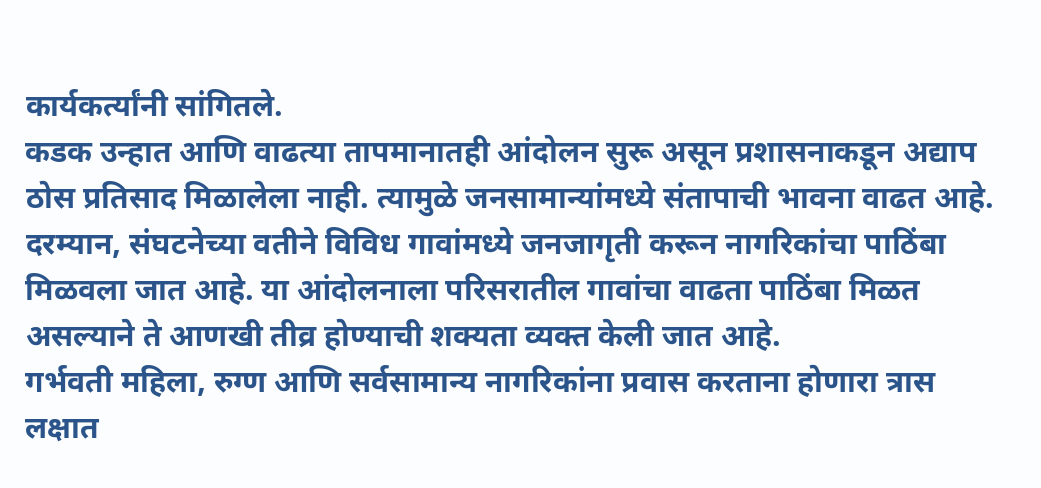कार्यकर्त्यांनी सांगितले.
कडक उन्हात आणि वाढत्या तापमानातही आंदोलन सुरू असून प्रशासनाकडून अद्याप ठोस प्रतिसाद मिळालेला नाही. त्यामुळे जनसामान्यांमध्ये संतापाची भावना वाढत आहे.
दरम्यान, संघटनेच्या वतीने विविध गावांमध्ये जनजागृती करून नागरिकांचा पाठिंबा मिळवला जात आहे. या आंदोलनाला परिसरातील गावांचा वाढता पाठिंबा मिळत असल्याने ते आणखी तीव्र होण्याची शक्यता व्यक्त केली जात आहे.
गर्भवती महिला, रुग्ण आणि सर्वसामान्य नागरिकांना प्रवास करताना होणारा त्रास लक्षात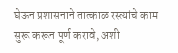घेऊन प्रशासनाने तात्काळ रस्त्यांचे काम सुरू करून पूर्ण करावे, अशी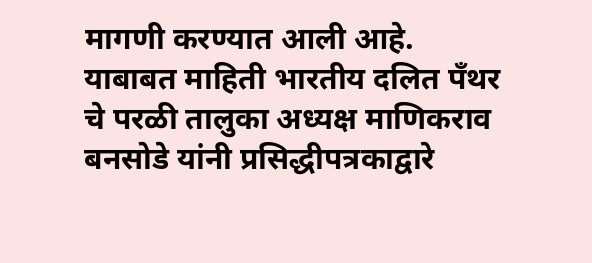मागणी करण्यात आली आहे.
याबाबत माहिती भारतीय दलित पॅंथर चे परळी तालुका अध्यक्ष माणिकराव बनसोडे यांनी प्रसिद्धीपत्रकाद्वारे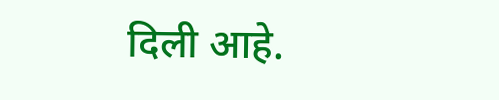दिली आहे.